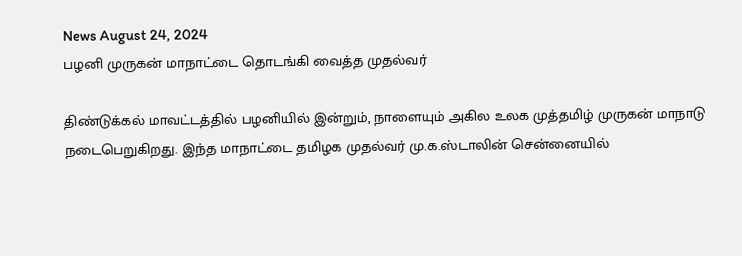News August 24, 2024
பழனி முருகன் மாநாட்டை தொடங்கி வைத்த முதல்வர்

திண்டுக்கல் மாவட்டத்தில் பழனியில் இன்றும், நாளையும் அகில உலக முத்தமிழ் முருகன் மாநாடு நடைபெறுகிறது. இந்த மாநாட்டை தமிழக முதல்வர் மு.க.ஸ்டாலின் சென்னையில்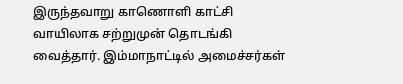இருந்தவாறு காணொளி காட்சி வாயிலாக சற்றுமுன் தொடங்கி வைத்தார். இம்மாநாட்டில் அமைச்சர்கள்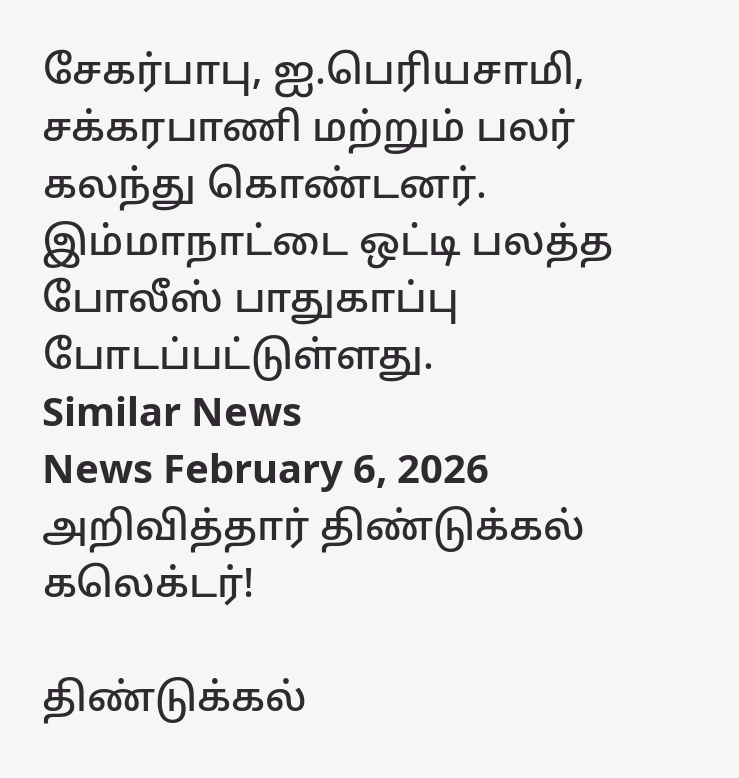சேகர்பாபு, ஐ.பெரியசாமி, சக்கரபாணி மற்றும் பலர் கலந்து கொண்டனர். இம்மாநாட்டை ஒட்டி பலத்த போலீஸ் பாதுகாப்பு போடப்பட்டுள்ளது.
Similar News
News February 6, 2026
அறிவித்தார் திண்டுக்கல் கலெக்டர்!

திண்டுக்கல்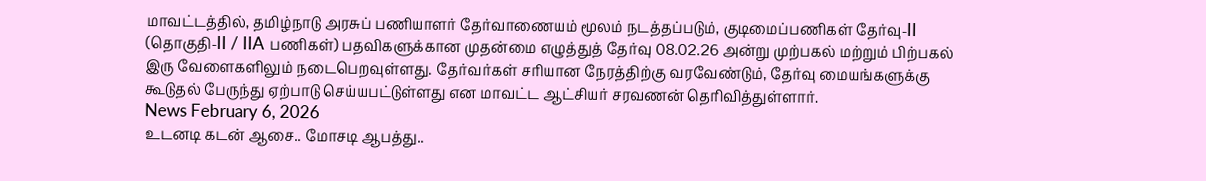மாவட்டத்தில், தமிழ்நாடு அரசுப் பணியாளர் தேர்வாணையம் மூலம் நடத்தப்படும், குடிமைப்பணிகள் தேர்வு-II (தொகுதி-II / IIA பணிகள்) பதவிகளுக்கான முதன்மை எழுத்துத் தேர்வு 08.02.26 அன்று முற்பகல் மற்றும் பிற்பகல் இரு வேளைகளிலும் நடைபெறவுள்ளது. தேர்வர்கள் சரியான நேரத்திற்கு வரவேண்டும், தேர்வு மையங்களுக்கு கூடுதல் பேருந்து ஏற்பாடு செய்யபட்டுள்ளது என மாவட்ட ஆட்சியர் சரவணன் தெரிவித்துள்ளார்.
News February 6, 2026
உடனடி கடன் ஆசை.. மோசடி ஆபத்து..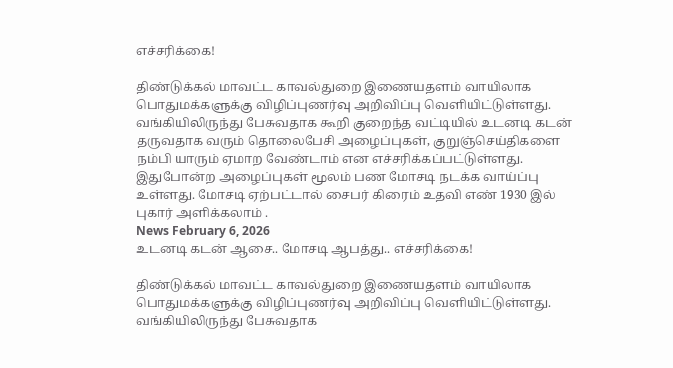எச்சரிக்கை!

திண்டுக்கல் மாவட்ட காவல்துறை இணையதளம் வாயிலாக பொதுமக்களுக்கு விழிப்புணர்வு அறிவிப்பு வெளியிட்டுள்ளது. வங்கியிலிருந்து பேசுவதாக கூறி குறைந்த வட்டியில் உடனடி கடன் தருவதாக வரும் தொலைபேசி அழைப்புகள், குறுஞ்செய்திகளை நம்பி யாரும் ஏமாற வேண்டாம் என எச்சரிக்கப்பட்டுள்ளது. இதுபோன்ற அழைப்புகள் மூலம் பண மோசடி நடக்க வாய்ப்பு உள்ளது. மோசடி ஏற்பட்டால் சைபர் கிரைம் உதவி எண் 1930 இல் புகார் அளிக்கலாம் .
News February 6, 2026
உடனடி கடன் ஆசை.. மோசடி ஆபத்து.. எச்சரிக்கை!

திண்டுக்கல் மாவட்ட காவல்துறை இணையதளம் வாயிலாக பொதுமக்களுக்கு விழிப்புணர்வு அறிவிப்பு வெளியிட்டுள்ளது. வங்கியிலிருந்து பேசுவதாக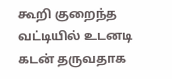கூறி குறைந்த வட்டியில் உடனடி கடன் தருவதாக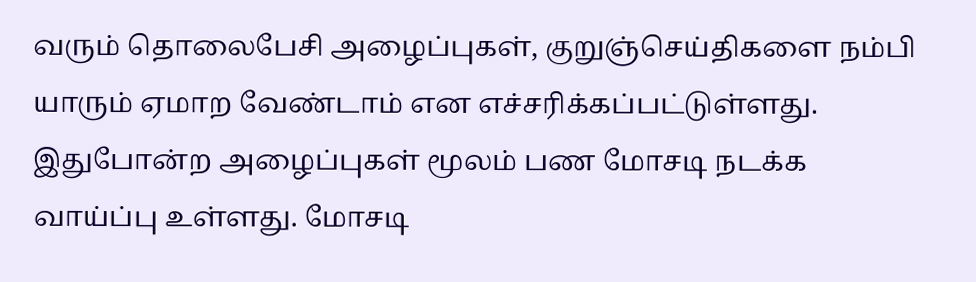வரும் தொலைபேசி அழைப்புகள், குறுஞ்செய்திகளை நம்பி யாரும் ஏமாற வேண்டாம் என எச்சரிக்கப்பட்டுள்ளது. இதுபோன்ற அழைப்புகள் மூலம் பண மோசடி நடக்க வாய்ப்பு உள்ளது. மோசடி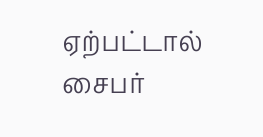ஏற்பட்டால் சைபர்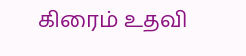கிரைம் உதவி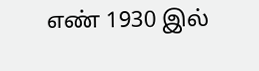எண் 1930 இல்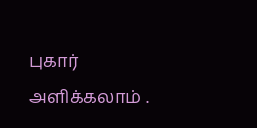புகார் அளிக்கலாம் .